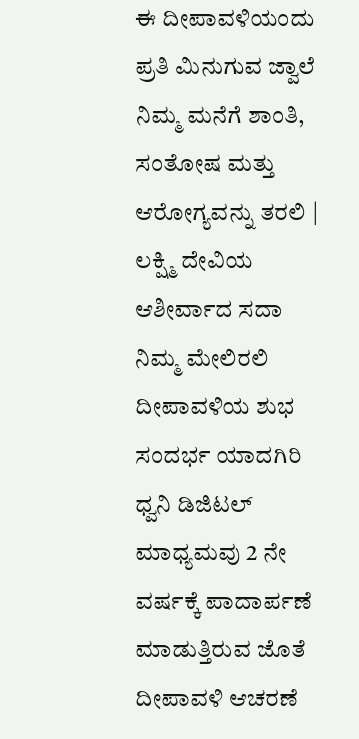ಈ ದೀಪಾವಳಿಯಂದು ಪ್ರತಿ ಮಿನುಗುವ ಜ್ವಾಲೆ ನಿಮ್ಮ ಮನೆಗೆ ಶಾಂತಿ, ಸಂತೋಷ ಮತ್ತು ಆರೋಗ್ಯವನ್ನು ತರಲಿ | ಲಕ್ಷ್ಮಿ ದೇವಿಯ ಆಶೀರ್ವಾದ ಸದಾ ನಿಮ್ಮ ಮೇಲಿರಲಿ
ದೀಪಾವಳಿಯ ಶುಭ ಸಂದರ್ಭ ಯಾದಗಿರಿ ಧ್ವನಿ ಡಿಜಿಟಲ್ ಮಾಧ್ಯಮವು 2 ನೇ ವರ್ಷಕ್ಕೆ ಪಾದಾರ್ಪಣೆ ಮಾಡುತ್ತಿರುವ ಜೊತೆ ದೀಪಾವಳಿ ಆಚರಣೆ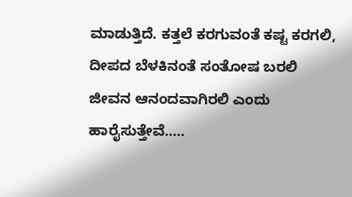ಮಾಡುತ್ತಿದೆ. ಕತ್ತಲೆ ಕರಗುವಂತೆ ಕಷ್ಟ ಕರಗಲಿ, ದೀಪದ ಬೆಳಕಿನಂತೆ ಸಂತೋಷ ಬರಲಿ ಜೀವನ ಆನಂದವಾಗಿರಲಿ ಎಂದು ಹಾರೈಸುತ್ತೇವೆ…..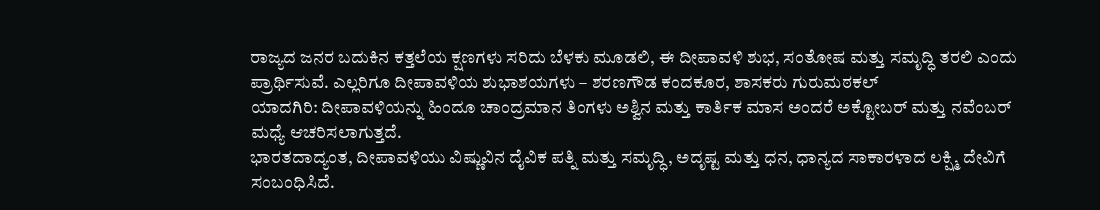ರಾಜ್ಯದ ಜನರ ಬದುಕಿನ ಕತ್ತಲೆಯ ಕ್ಷಣಗಳು ಸರಿದು ಬೆಳಕು ಮೂಡಲಿ, ಈ ದೀಪಾವಳಿ ಶುಭ, ಸಂತೋಷ ಮತ್ತು ಸಮೃದ್ಧಿ ತರಲಿ ಎಂದು ಪ್ರಾರ್ಥಿಸುವೆ. ಎಲ್ಲರಿಗೂ ದೀಪಾವಳಿಯ ಶುಭಾಶಯಗಳು – ಶರಣಗೌಡ ಕಂದಕೂರ, ಶಾಸಕರು ಗುರುಮಠಕಲ್
ಯಾದಗಿರಿ: ದೀಪಾವಳಿಯನ್ನು ಹಿಂದೂ ಚಾಂದ್ರಮಾನ ತಿಂಗಳು ಅಶ್ವಿನ ಮತ್ತು ಕಾರ್ತಿಕ ಮಾಸ ಅಂದರೆ ಅಕ್ಟೋಬರ್ ಮತ್ತು ನವೆಂಬರ್ ಮಧ್ಯೆ ಆಚರಿಸಲಾಗುತ್ತದೆ.
ಭಾರತದಾದ್ಯಂತ, ದೀಪಾವಳಿಯು ವಿಷ್ಣುವಿನ ದೈವಿಕ ಪತ್ನಿ ಮತ್ತು ಸಮೃದ್ಧಿ, ಅದೃಷ್ಟ ಮತ್ತು ಧನ, ಧಾನ್ಯದ ಸಾಕಾರಳಾದ ಲಕ್ಷ್ಮಿ ದೇವಿಗೆ ಸಂಬಂಧಿಸಿದೆ.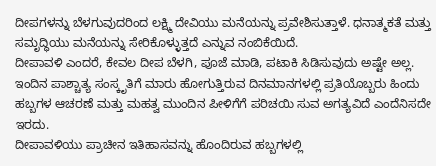ದೀಪಗಳನ್ನು ಬೆಳಗುವುದರಿಂದ ಲಕ್ಷ್ಮಿ ದೇವಿಯು ಮನೆಯನ್ನು ಪ್ರವೇಶಿಸುತ್ತಾಳೆ. ಧನಾತ್ಮಕತೆ ಮತ್ತು ಸಮೃದ್ಧಿಯು ಮನೆಯನ್ನು ಸೇರಿಕೊಳ್ಳುತ್ತದೆ ಎನ್ನುವ ನಂಬಿಕೆಯಿದೆ.
ದೀಪಾವಳಿ ಎಂದರೆ, ಕೇವಲ ದೀಪ ಬೆಳಗಿ, ಪೂಜೆ ಮಾಡಿ, ಪಟಾಕಿ ಸಿಡಿಸುವುದು ಅಷ್ಟೇ ಅಲ್ಲ. ಇಂದಿನ ಪಾಶ್ಚಾತ್ಯ ಸಂಸ್ಕೃತಿಗೆ ಮಾರು ಹೋಗುತ್ತಿರುವ ದಿನಮಾನಗಳಲ್ಲಿ ಪ್ರತಿಯೊಬ್ಬರು ಹಿಂದು ಹಬ್ಬಗಳ ಆಚರಣೆ ಮತ್ತು ಮಹತ್ವ ಮುಂದಿನ ಪೀಳಿಗೆಗೆ ಪರಿಚಯಿ ಸುವ ಅಗತ್ಯವಿದೆ ಎಂದೆನಿಸದೇ ಇರದು.
ದೀಪಾವಳಿಯು ಪ್ರಾಚೀನ ಇತಿಹಾಸವನ್ನು ಹೊಂದಿರುವ ಹಬ್ಬಗಳಲ್ಲಿ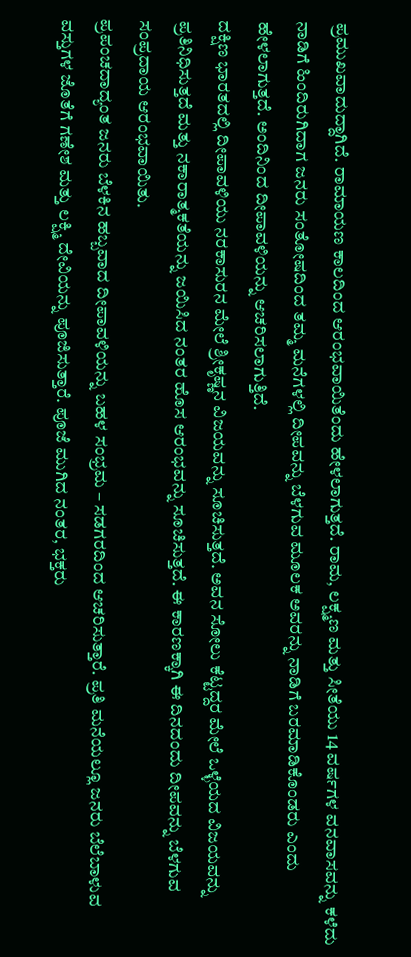ಪ್ರಮುಖವಾದುದ್ದಾಗಿದೆ. ರಾಮಾಯಣ ಕಾಲದಿಂದ ಆರಂಭವಾಯಿತೆಂದು ಹೇಳಲಾಗುತ್ತದೆ. ರಾಮ, ಲಕ್ಷ್ಮಣ ಮತ್ತು ಸೀತೆಯು 14 ವರ್ಷಗಳ ವನವಾಸವನ್ನು ಕಳೆದು ನಾಡಿಗೆ ಹಿಂದಿರುಗಿದಾಗ ಜನರು ಸಂತೋಷದಿಂದ ತಮ್ಮ ಮನೆಗಳಲ್ಲಿ ದೀಪವನ್ನು ಬೆಳಗುವ ಮೂಲಕ ಅವರನ್ನು ನಾಡಿಗೆ ಬರಮಾಡಿಕೊಂಡರು ಎಂದು ಹೇಳಲಾಗುತ್ತದೆ. ಅಂದಿನಿಂದ ದೀಪಾವಳಿಯನ್ನು ಆಚರಿಸಲಾಗುತ್ತಿದೆ.
ದಕ್ಷಿಣ ಭಾರತದಲ್ಲಿ ದೀಪಾವಳಿಯು ನರಕಾಸುರನ ಮೇಲೆ ಶ್ರೀಕೃಷ್ಣನ ವಿಜಯವನ್ನು ಸೂಚಿಸುತ್ತದೆ. ಅವನ ಸೋಲು ಕೆಟ್ಟದ್ದರ ಮೇಲೆ ಒಳ್ಳೆಯದ ವಿಜಯವನ್ನು ಪ್ರತಿನಿಧಿಸುತ್ತದೆ ಮತ್ತು ನಕಾರಾತ್ಮಕತೆಯನ್ನು ಜಯಿಸಿದ ನಂತರ ಹೊಸ ಆರಂಭವನ್ನು ಸೂಚಿಸುತ್ತದೆ. ಈ ಕಾರಣಕ್ಕಾಗಿ ಈ ದಿನದಂದು ದೀಪವನ್ನು ಬೆಳಗುವ ಸಂಪ್ರದಾಯ ಆರಂಭವಾಯಿತು.
ಪ್ರಪಂಚದಾದ್ಯಂತ ಜನರು ಬೆಳಕಿನ ಹಬ್ಬವಾದ ದೀಪಾವಳಿಯನ್ನು ಬಹಳ ಸಂಭ್ರಮ – ಸಡಗರದಿಂದ ಆಚರಿಸುತ್ತಾರೆ. ಪ್ರತಿ ಮನೆಯಲ್ಲೂ ಜನರು ಬೆಲೆಬಾಳುವ ವಸ್ತುಗಳ ಜೊತೆಗೆ ಗಣೇಶ ಮತ್ತು ಲಕ್ಷ್ಮಿ ದೇವಿಯನ್ನು ಪೂಜಿಸುತ್ತಾರೆ. ಪೂಜೆ ಮುಗಿದ ನಂತರ, ಭಕ್ತರು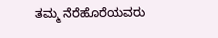ತಮ್ಮ ನೆರೆಹೊರೆಯವರು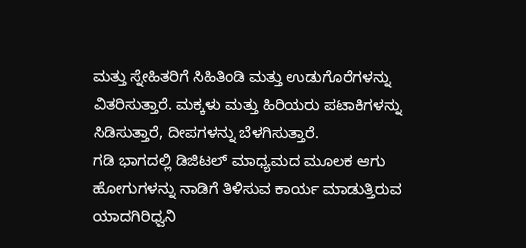ಮತ್ತು ಸ್ನೇಹಿತರಿಗೆ ಸಿಹಿತಿಂಡಿ ಮತ್ತು ಉಡುಗೊರೆಗಳನ್ನು ವಿತರಿಸುತ್ತಾರೆ. ಮಕ್ಕಳು ಮತ್ತು ಹಿರಿಯರು ಪಟಾಕಿಗಳನ್ನು ಸಿಡಿಸುತ್ತಾರೆ, ದೀಪಗಳನ್ನು ಬೆಳಗಿಸುತ್ತಾರೆ.
ಗಡಿ ಭಾಗದಲ್ಲಿ ಡಿಜಿಟಲ್ ಮಾಧ್ಯಮದ ಮೂಲಕ ಆಗು ಹೋಗುಗಳನ್ನು ನಾಡಿಗೆ ತಿಳಿಸುವ ಕಾರ್ಯ ಮಾಡುತ್ತಿರುವ ಯಾದಗಿರಿಧ್ವನಿ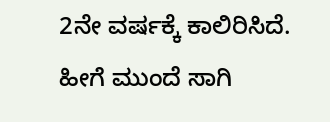2ನೇ ವರ್ಷಕ್ಕೆ ಕಾಲಿರಿಸಿದೆ. ಹೀಗೆ ಮುಂದೆ ಸಾಗಿ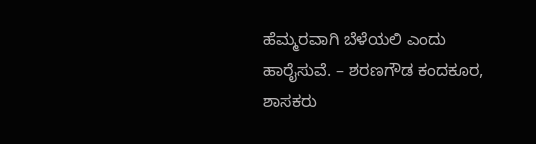ಹೆಮ್ಮರವಾಗಿ ಬೆಳೆಯಲಿ ಎಂದು ಹಾರೈಸುವೆ. – ಶರಣಗೌಡ ಕಂದಕೂರ, ಶಾಸಕರು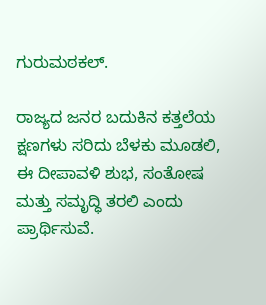ಗುರುಮಠಕಲ್.

ರಾಜ್ಯದ ಜನರ ಬದುಕಿನ ಕತ್ತಲೆಯ ಕ್ಷಣಗಳು ಸರಿದು ಬೆಳಕು ಮೂಡಲಿ, ಈ ದೀಪಾವಳಿ ಶುಭ, ಸಂತೋಷ ಮತ್ತು ಸಮೃದ್ಧಿ ತರಲಿ ಎಂದು ಪ್ರಾರ್ಥಿಸುವೆ.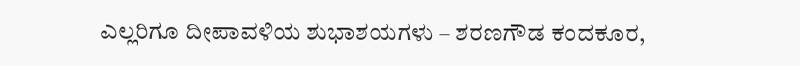ಎಲ್ಲರಿಗೂ ದೀಪಾವಳಿಯ ಶುಭಾಶಯಗಳು – ಶರಣಗೌಡ ಕಂದಕೂರ,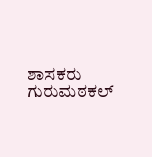ಶಾಸಕರು ಗುರುಮಠಕಲ್